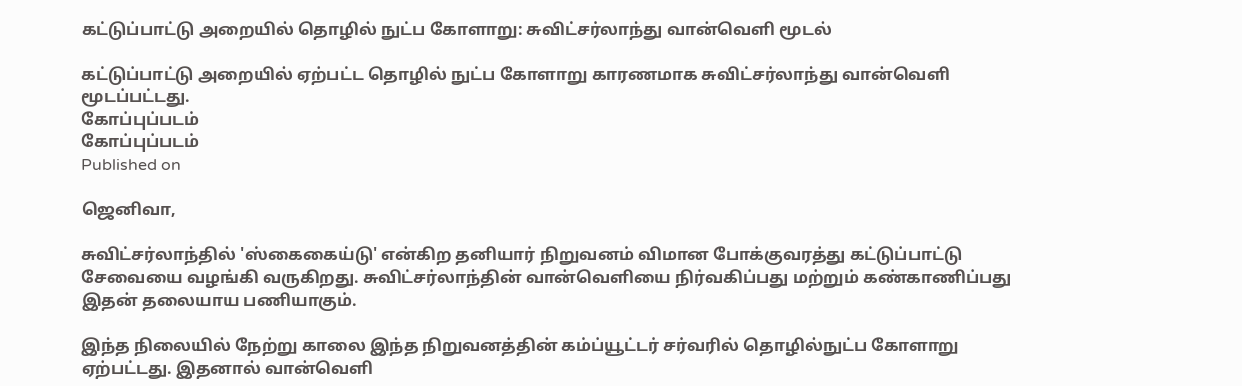கட்டுப்பாட்டு அறையில் தொழில் நுட்ப கோளாறு: சுவிட்சர்லாந்து வான்வெளி மூடல்

கட்டுப்பாட்டு அறையில் ஏற்பட்ட தொழில் நுட்ப கோளாறு காரணமாக சுவிட்சர்லாந்து வான்வெளி மூடப்பட்டது.
கோப்புப்படம்
கோப்புப்படம்
Published on

ஜெனிவா,

சுவிட்சர்லாந்தில் 'ஸ்கைகைய்டு' என்கிற தனியார் நிறுவனம் விமான போக்குவரத்து கட்டுப்பாட்டு சேவையை வழங்கி வருகிறது. சுவிட்சர்லாந்தின் வான்வெளியை நிர்வகிப்பது மற்றும் கண்காணிப்பது இதன் தலையாய பணியாகும்.

இந்த நிலையில் நேற்று காலை இந்த நிறுவனத்தின் கம்ப்யூட்டர் சர்வரில் தொழில்நுட்ப கோளாறு ஏற்பட்டது. இதனால் வான்வெளி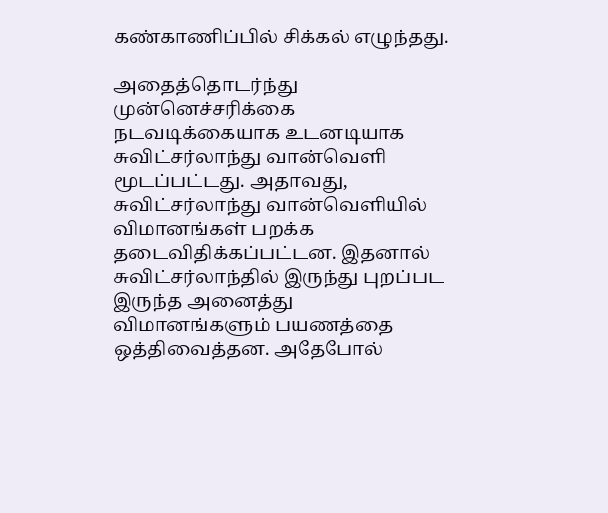கண்காணிப்பில் சிக்கல் எழுந்தது.

அதைத்தொடர்ந்து முன்னெச்சரிக்கை நடவடிக்கையாக உடனடியாக சுவிட்சர்லாந்து வான்வெளி மூடப்பட்டது. அதாவது, சுவிட்சர்லாந்து வான்வெளியில் விமானங்கள் பறக்க தடைவிதிக்கப்பட்டன. இதனால் சுவிட்சர்லாந்தில் இருந்து புறப்பட இருந்த அனைத்து விமானங்களும் பயணத்தை ஒத்திவைத்தன. அதேபோல்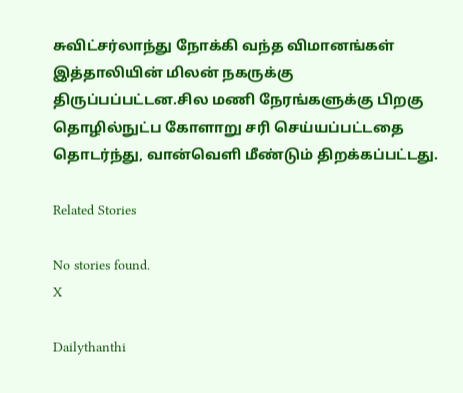சுவிட்சர்லாந்து நோக்கி வந்த விமானங்கள் இத்தாலியின் மிலன் நகருக்கு திருப்பப்பட்டன.சில மணி நேரங்களுக்கு பிறகு தொழில்நுட்ப கோளாறு சரி செய்யப்பட்டதை தொடர்ந்து, வான்வெளி மீண்டும் திறக்கப்பட்டது.

Related Stories

No stories found.
X

Dailythanthi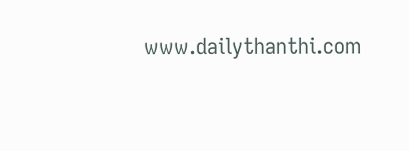www.dailythanthi.com